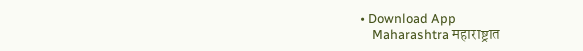• Download App
    Maharashtra महाराष्ट्रात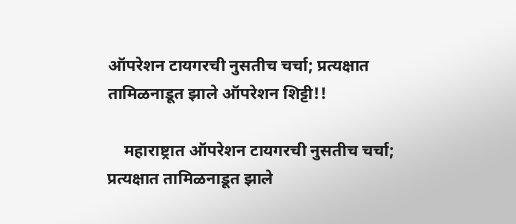ऑपरेशन टायगरची नुसतीच चर्चा; प्रत्यक्षात तामिळनाडूत झाले ऑपरेशन शिट्टी!!

    महाराष्ट्रात ऑपरेशन टायगरची नुसतीच चर्चा; प्रत्यक्षात तामिळनाडूत झाले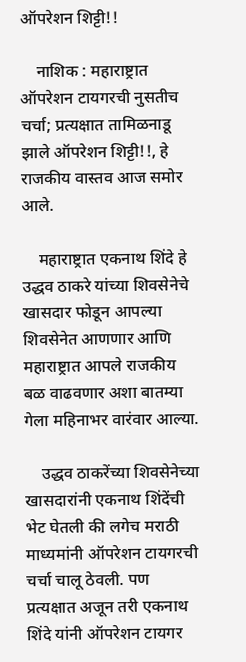ऑपरेशन शिट्टी!!

    नाशिक : महाराष्ट्रात ऑपरेशन टायगरची नुसतीच चर्चा; प्रत्यक्षात तामिळनाडू झाले ऑपरेशन शिट्टी!!, हे राजकीय वास्तव आज समोर आले.

    महाराष्ट्रात एकनाथ शिंदे हे उद्धव ठाकरे यांच्या शिवसेनेचे खासदार फोडून आपल्या शिवसेनेत आणणार आणि महाराष्ट्रात आपले राजकीय बळ वाढवणार अशा बातम्या गेला महिनाभर वारंवार आल्या.

    उद्धव ठाकरेंच्या शिवसेनेच्या खासदारांनी एकनाथ शिंदेंची भेट घेतली की लगेच मराठी माध्यमांनी ऑपरेशन टायगरची चर्चा चालू ठेवली. पण प्रत्यक्षात अजून तरी एकनाथ शिंदे यांनी ऑपरेशन टायगर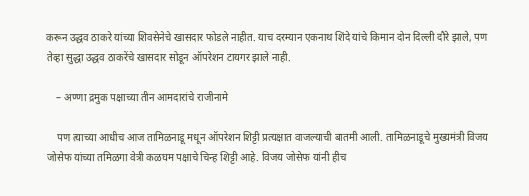करून उद्धव ठाकरे यांच्या शिवसेनेचे खासदार फोडले नाहीत. याच दरम्यान एकनाथ शिंदे यांचे किमान दोन दिल्ली दौरे झाले, पण तेव्हा सुद्धा उद्धव ठाकरेंचे खासदार सोडून ऑपरेशन टायगर झाले नाही.

    – अण्णा द्रमुक पक्षाच्या तीन आमदारांचे राजीनामे

    पण त्याच्या आधीच आज तामिळनाडू मधून ऑपरेशन शिट्टी प्रत्यक्षात वाजल्याची बातमी आली. तामिळनाडूचे मुख्यमंत्री विजय जोसेफ यांच्या तमिळगा वेत्री कळघम पक्षाचे चिन्ह शिट्टी आहे. विजय जोसेफ यांनी हीच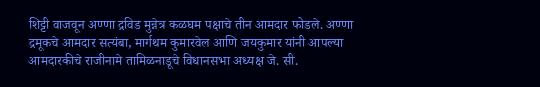शिट्टी वाजवून अण्णा द्रविड मुन्नेत्र कळघम पक्षाचे तीन आमदार फोडले. अण्णा द्रमूकचे आमदार सत्यंबा, मार्गथम कुमारवेल आणि जयकुमार यांनी आपल्या आमदारकीचे राजीनामे तामिळनाडूचे विधानसभा अध्यक्ष जे‌. सी.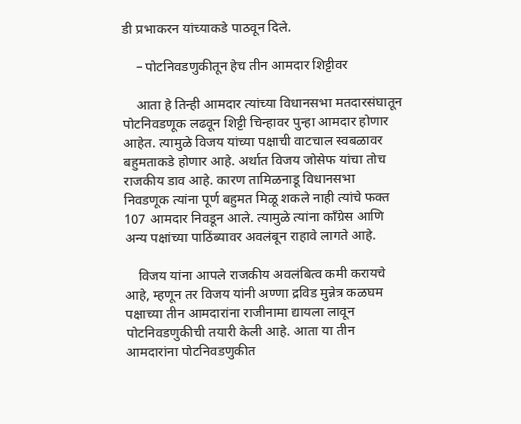डी‌ प्रभाकरन यांच्याकडे पाठवून दिले.

    – पोटनिवडणुकीतून हेच तीन आमदार शिट्टीवर

    आता हे तिन्ही आमदार त्यांच्या विधानसभा मतदारसंघातून पोटनिवडणूक लढवून शिट्टी चिन्हावर पुन्हा आमदार होणार आहेत. त्यामुळे विजय यांच्या पक्षाची वाटचाल स्वबळावर बहुमताकडे होणार आहे. अर्थात विजय जोसेफ यांचा तोच राजकीय डाव आहे. कारण तामिळनाडू विधानसभा निवडणूक त्यांना पूर्ण बहुमत मिळू शकले नाही त्यांचे फक्त 107 आमदार निवडून आले. त्यामुळे त्यांना काँग्रेस आणि अन्य पक्षांच्या पाठिंब्यावर अवलंबून राहावे लागते आहे‌.

    विजय यांना आपले राजकीय अवलंबित्व कमी करायचे आहे, म्हणून तर विजय यांनी अण्णा द्रविड मुन्नेत्र कळघम पक्षाच्या तीन आमदारांना राजीनामा द्यायला लावून पोटनिवडणुकीची तयारी केली आहे. आता या तीन आमदारांना पोटनिवडणुकीत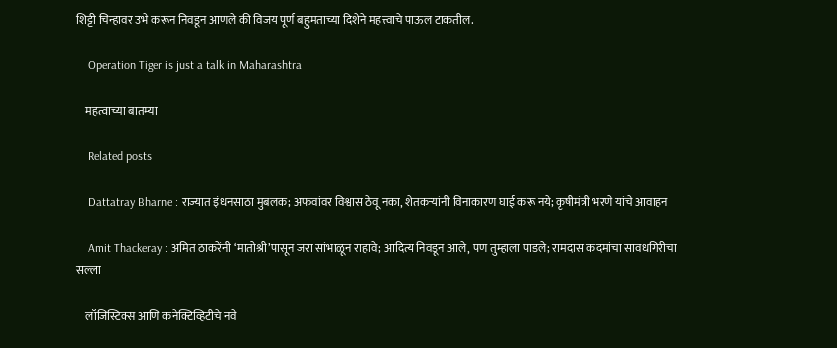शिट्टी चिन्हावर उभे करून निवडून आणले की विजय पूर्ण बहुमताच्या दिशेने महत्त्वाचे पाऊल टाकतील.

    Operation Tiger is just a talk in Maharashtra

    महत्वाच्या बातम्या

    Related posts

    Dattatray Bharne : राज्यात इंधनसाठा मुबलक; अफवांवर विश्वास ठेवू नका, शेतकऱ्यांनी विनाकारण घाई करू नये; कृषीमंत्री भरणे यांचे आवाहन

    Amit Thackeray : अमित ठाकरेंनी ‘मातोश्री’पासून जरा सांभाळून राहावे; आदित्य निवडून आले, पण तुम्हाला पाडले; रामदास कदमांचा सावधगिरीचा सल्ला

    लॉजिस्टिक्स आणि कनेक्टिव्हिटीचे नवे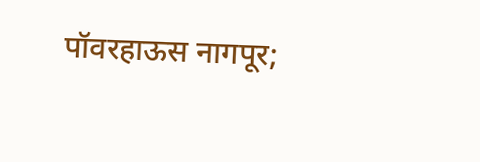पॉवरहाऊस नागपूर;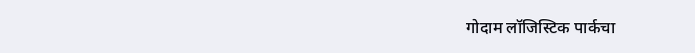गोदाम लॉजिस्टिक पार्कचा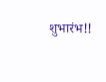शुभारंभ!!